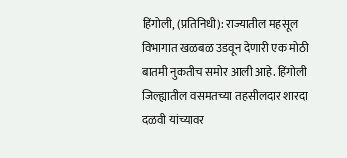हिंगोली, (प्रतिनिधी): राज्यातील महसूल विभागात खळबळ उडवून देणारी एक मोठी बातमी नुकतीच समोर आली आहे. हिंगोली जिल्ह्यातील वसमतच्या तहसीलदार शारदा दळवी यांच्यावर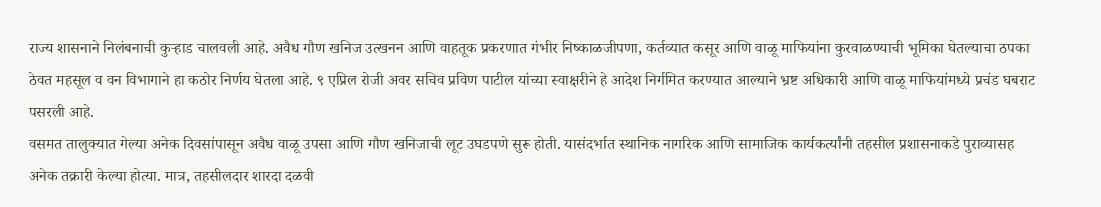राज्य शासनाने निलंबनाची कुऱ्हाड चालवली आहे. अवैध गौण खनिज उत्खनन आणि वाहतूक प्रकरणात गंभीर निष्काळजीपणा, कर्तव्यात कसूर आणि वाळू माफियांना कुरवाळण्याची भूमिका घेतल्याचा ठपका ठेवत महसूल व वन विभागाने हा कठोर निर्णय घेतला आहे. ९ एप्रिल रोजी अवर सचिव प्रविण पाटील यांच्या स्वाक्षरीने हे आदेश निर्गमित करण्यात आल्याने भ्रष्ट अधिकारी आणि वाळू माफियांमध्ये प्रचंड घबराट पसरली आहे.
वसमत तालुक्यात गेल्या अनेक दिवसांपासून अवैध वाळू उपसा आणि गौण खनिजाची लूट उघडपणे सुरू होती. यासंदर्भात स्थानिक नागरिक आणि सामाजिक कार्यकर्त्यांनी तहसील प्रशासनाकडे पुराव्यासह अनेक तक्रारी केल्या होत्या. मात्र, तहसीलदार शारदा दळवी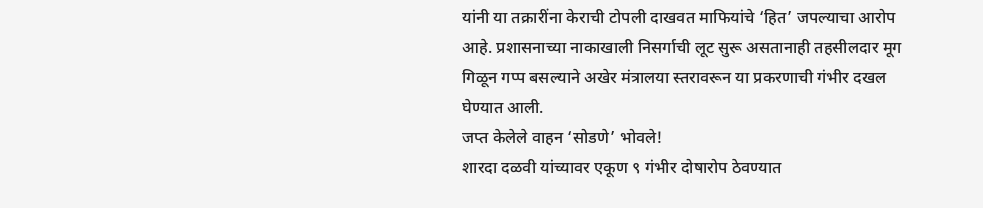यांनी या तक्रारींना केराची टोपली दाखवत माफियांचे ‘हित’ जपल्याचा आरोप आहे. प्रशासनाच्या नाकाखाली निसर्गाची लूट सुरू असतानाही तहसीलदार मूग गिळून गप्प बसल्याने अखेर मंत्रालया स्तरावरून या प्रकरणाची गंभीर दखल घेण्यात आली.
जप्त केलेले वाहन ‘सोडणे’ भोवले!
शारदा दळवी यांच्यावर एकूण ९ गंभीर दोषारोप ठेवण्यात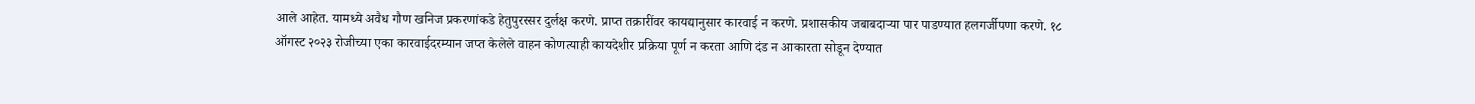आले आहेत. यामध्ये अवैध गौण खनिज प्रकरणांकडे हेतुपुरस्सर दुर्लक्ष करणे. प्राप्त तक्रारींवर कायद्यानुसार कारवाई न करणे. प्रशासकीय जबाबदाऱ्या पार पाडण्यात हलगर्जीपणा करणे. १८ ऑगस्ट २०२३ रोजीच्या एका कारवाईदरम्यान जप्त केलेले वाहन कोणत्याही कायदेशीर प्रक्रिया पूर्ण न करता आणि दंड न आकारता सोडून देण्यात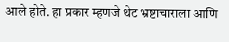आले होते. हा प्रकार म्हणजे थेट भ्रष्टाचाराला आणि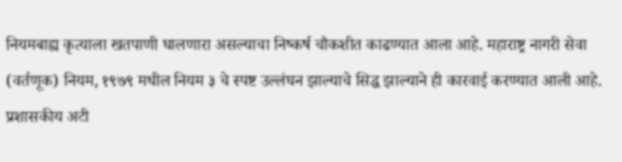नियमबाह्य कृत्याला खतपाणी घालणारा असल्याचा निष्कर्ष चौकशीत काढण्यात आला आहे. महाराष्ट्र नागरी सेवा (वर्तणूक) नियम, १९७९ मधील नियम ३ चे स्पष्ट उल्लंघन झाल्याचे सिद्ध झाल्याने ही कारवाई करण्यात आली आहे.
प्रशासकीय अटी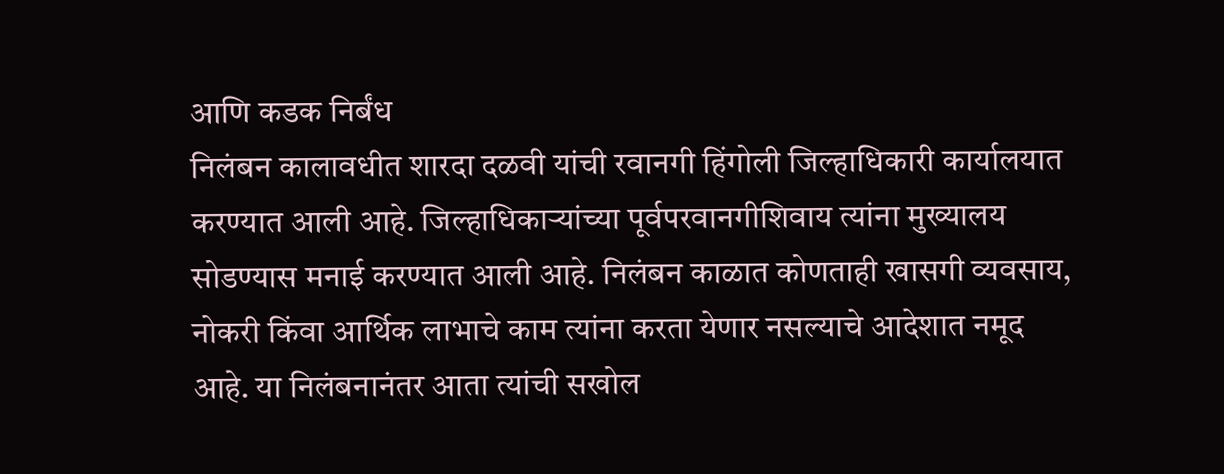आणि कडक निर्बंध
निलंबन कालावधीत शारदा दळवी यांची रवानगी हिंगोली जिल्हाधिकारी कार्यालयात करण्यात आली आहे. जिल्हाधिकाऱ्यांच्या पूर्वपरवानगीशिवाय त्यांना मुख्यालय सोडण्यास मनाई करण्यात आली आहे. निलंबन काळात कोणताही खासगी व्यवसाय, नोकरी किंवा आर्थिक लाभाचे काम त्यांना करता येणार नसल्याचे आदेशात नमूद आहे. या निलंबनानंतर आता त्यांची सखोल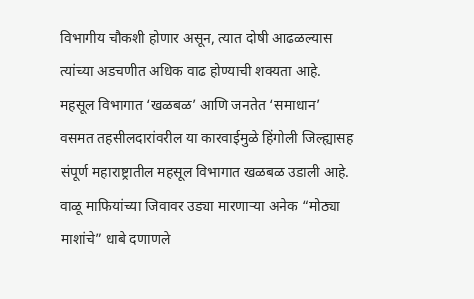विभागीय चौकशी होणार असून, त्यात दोषी आढळल्यास त्यांच्या अडचणीत अधिक वाढ होण्याची शक्यता आहे.
महसूल विभागात ‘खळबळ’ आणि जनतेत ‘समाधान’
वसमत तहसीलदारांवरील या कारवाईमुळे हिंगोली जिल्ह्यासह संपूर्ण महाराष्ट्रातील महसूल विभागात खळबळ उडाली आहे. वाळू माफियांच्या जिवावर उड्या मारणाऱ्या अनेक “मोठ्या माशांचे” धाबे दणाणले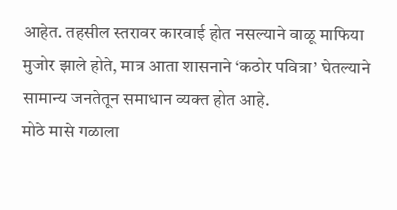आहेत. तहसील स्तरावर कारवाई होत नसल्याने वाळू माफिया मुजोर झाले होते, मात्र आता शासनाने ‘कठोर पवित्रा’ घेतल्याने सामान्य जनतेतून समाधान व्यक्त होत आहे.
मोठे मासे गळाला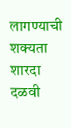लागण्याची शक्यता
शारदा दळवी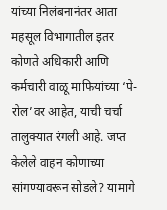यांच्या निलंबनानंतर आता महसूल विभागातील इतर कोणते अधिकारी आणि कर्मचारी वाळू माफियांच्या ‘पे-रोल’वर आहेत, याची चर्चा तालुक्यात रंगली आहे. जप्त केलेले वाहन कोणाच्या सांगण्यावरून सोडले? यामागे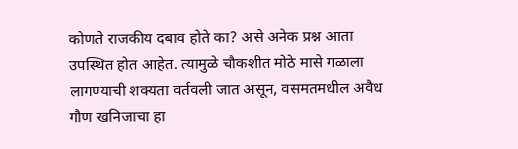कोणते राजकीय दबाव होते का? असे अनेक प्रश्न आता उपस्थित होत आहेत. त्यामुळे चौकशीत मोठे मासे गळाला लागण्याची शक्यता वर्तवली जात असून, वसमतमधील अवैध गौण खनिजाचा हा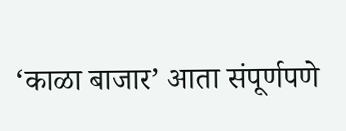‘काळा बाजार’ आता संपूर्णपणे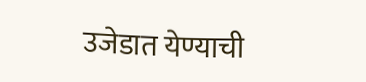उजेडात येण्याची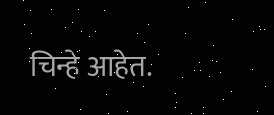चिन्हे आहेत.